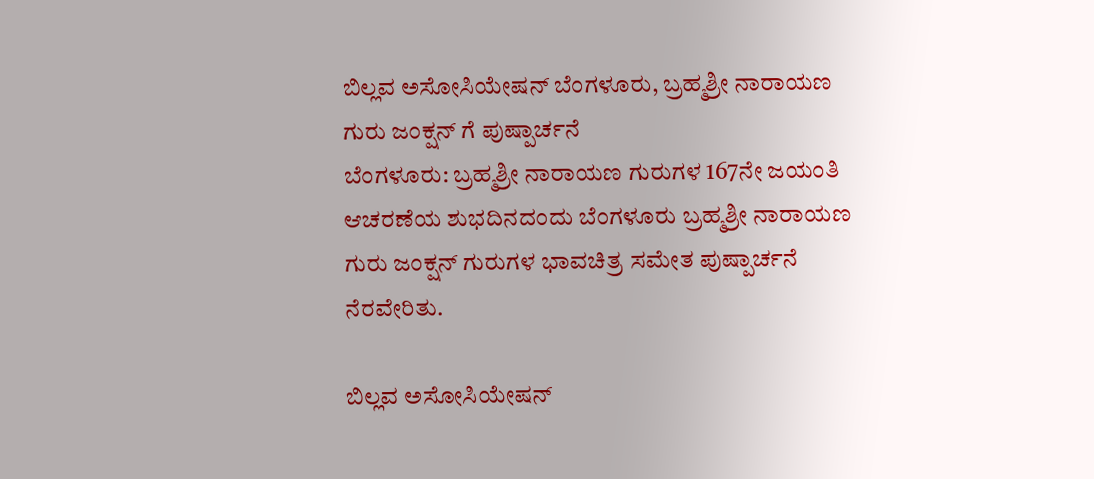ಬಿಲ್ಲವ ಅಸೋಸಿಯೇಷನ್ ಬೆಂಗಳೂರು, ಬ್ರಹ್ಮಶ್ರೀ ನಾರಾಯಣ ಗುರು ಜಂಕ್ಷನ್ ಗೆ ಪುಷ್ಪಾರ್ಚನೆ
ಬೆಂಗಳೂರು: ಬ್ರಹ್ಮಶ್ರೀ ನಾರಾಯಣ ಗುರುಗಳ 167ನೇ ಜಯಂತಿ ಆಚರಣೆಯ ಶುಭದಿನದಂದು ಬೆಂಗಳೂರು ಬ್ರಹ್ಮಶ್ರೀ ನಾರಾಯಣ ಗುರು ಜಂಕ್ಷನ್ ಗುರುಗಳ ಭಾವಚಿತ್ರ ಸಮೇತ ಪುಷ್ಪಾರ್ಚನೆ ನೆರವೇರಿತು.

ಬಿಲ್ಲವ ಅಸೋಸಿಯೇಷನ್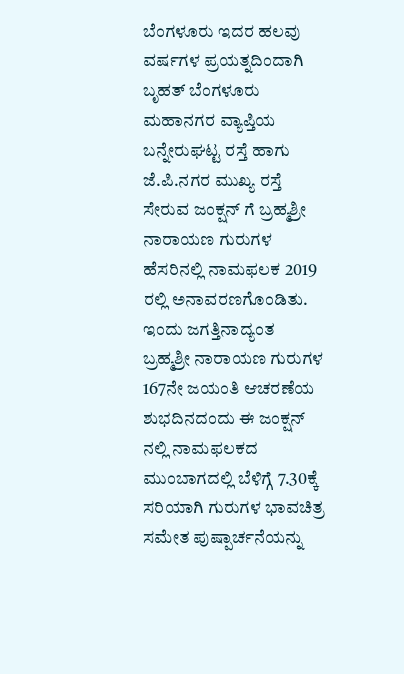ಬೆಂಗಳೂರು ಇದರ ಹಲವು ವರ್ಷಗಳ ಪ್ರಯತ್ನದಿಂದಾಗಿ ಬೃಹತ್ ಬೆಂಗಳೂರು ಮಹಾನಗರ ವ್ಯಾಪ್ತಿಯ ಬನ್ನೇರುಘಟ್ಟ ರಸ್ತೆ ಹಾಗು ಜೆ.ಪಿ.ನಗರ ಮುಖ್ಯ ರಸ್ತೆ ಸೇರುವ ಜಂಕ್ಷನ್ ಗೆ ಬ್ರಹ್ಮಶ್ರೀ ನಾರಾಯಣ ಗುರುಗಳ ಹೆಸರಿನಲ್ಲಿ ನಾಮಫಲಕ 2019 ರಲ್ಲಿ ಅನಾವರಣಗೊಂಡಿತು.
ಇಂದು ಜಗತ್ತಿನಾದ್ಯಂತ ಬ್ರಹ್ಮಶ್ರೀ ನಾರಾಯಣ ಗುರುಗಳ 167ನೇ ಜಯಂತಿ ಆಚರಣೆಯ ಶುಭದಿನದಂದು ಈ ಜಂಕ್ಷನ್ ನಲ್ಲಿ ನಾಮಫಲಕದ ಮುಂಬಾಗದಲ್ಲಿ ಬೆಳಿಗ್ಗೆ 7.30ಕ್ಕೆ ಸರಿಯಾಗಿ ಗುರುಗಳ ಭಾವಚಿತ್ರ ಸಮೇತ ಪುಷ್ಪಾರ್ಚನೆಯನ್ನು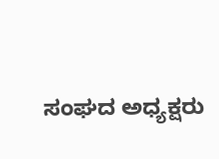ಸಂಘದ ಅಧ್ಯಕ್ಷರು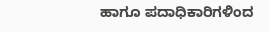ಹಾಗೂ ಪದಾಧಿಕಾರಿಗಳಿಂದ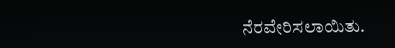ನೆರವೇರಿಸಲಾಯಿತು.